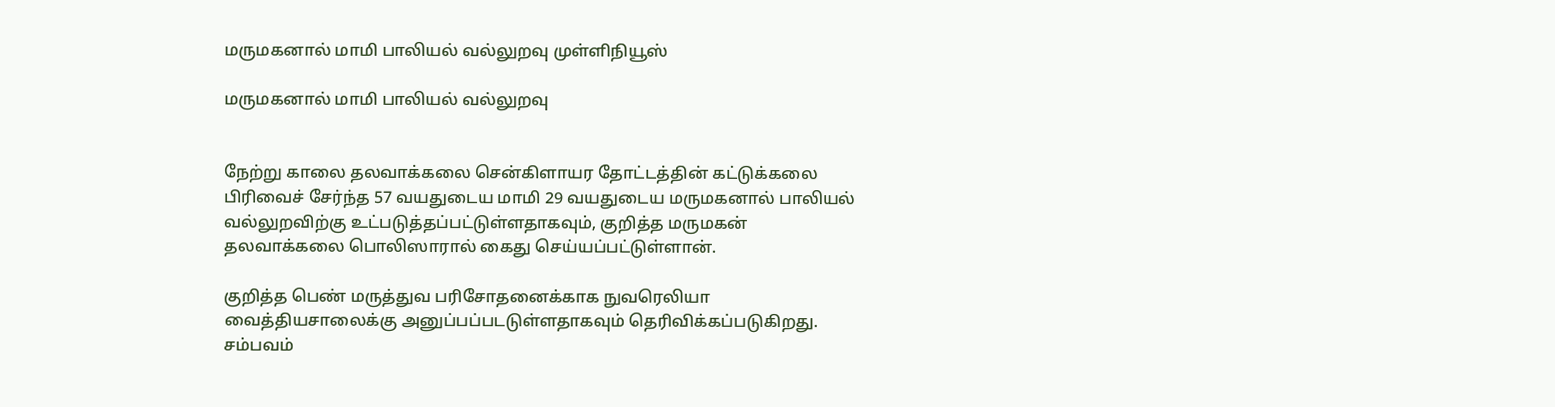மருமகனால் மாமி பாலியல் வல்லுறவு முள்ளிநியூஸ்

மருமகனால் மாமி பாலியல் வல்லுறவு


நேற்று காலை தலவாக்கலை சென்கிளாயர தோட்டத்தின் கட்டுக்கலை பிரிவைச் சேர்ந்த 57 வயதுடைய மாமி 29 வயதுடைய மருமகனால் பாலியல் வல்லுறவிற்கு உட்படுத்தப்பட்டுள்ளதாகவும், குறித்த மருமகன் தலவாக்கலை பொலிஸாரால் கைது செய்யப்பட்டுள்ளான்.

குறித்த பெண் மருத்துவ பரிசோதனைக்காக நுவரெலியா வைத்தியசாலைக்கு அனுப்பப்படடுள்ளதாகவும் தெரிவிக்கப்படுகிறது. சம்பவம்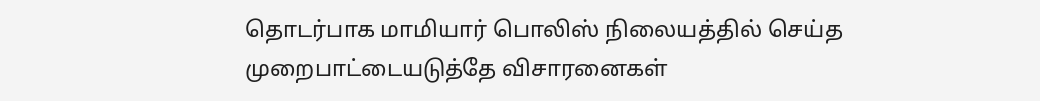தொடர்பாக மாமியார் பொலிஸ் நிலையத்தில் செய்த முறைபாட்டையடுத்தே விசாரனைகள்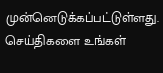முன்னெடுக்கப்பட்டுள்ளது.
செய்திகளை உங்கள்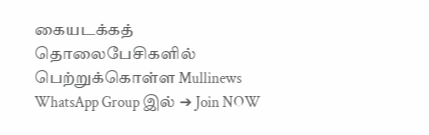கையடக்கத் தொலைபேசிகளில் பெற்றுக்கொள்ள Mullinews WhatsApp Group இல் ➔ Join NOW